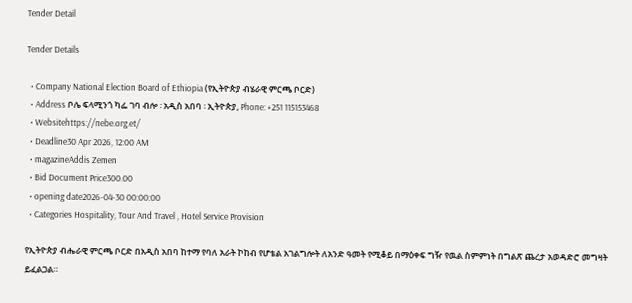Tender Detail

Tender Details

  • Company National Election Board of Ethiopia (የኢትዮጵያ ብሄራዊ ምርጫ ቦርድ)
  • Address ቦሌ ፍላሚንጎ ካፌ ገባ ብሎ ፡ አዲስ አበባ ፡ ኢትዮጵያ, Phone: +251 115153468
  • Websitehttps://nebe.org.et/
  • Deadline30 Apr 2026, 12:00 AM
  • magazineAddis Zemen
  • Bid Document Price300.00
  • opening date2026-04-30 00:00:00
  • Categories Hospitality, Tour And Travel , Hotel Service Provision

የኢትዮጵያ ብሔራዊ ምርጫ ቦርድ በአዲስ አበባ ከተማ የባለ አራት ኮከብ የሆቴል አገልግሎት ለአንድ ዓመት የሚቆይ በማዕቀፍ ግዥ የዉል ስምምነት በግልጽ ጨረታ አወዳድሮ መግዛት ይፈልጋል።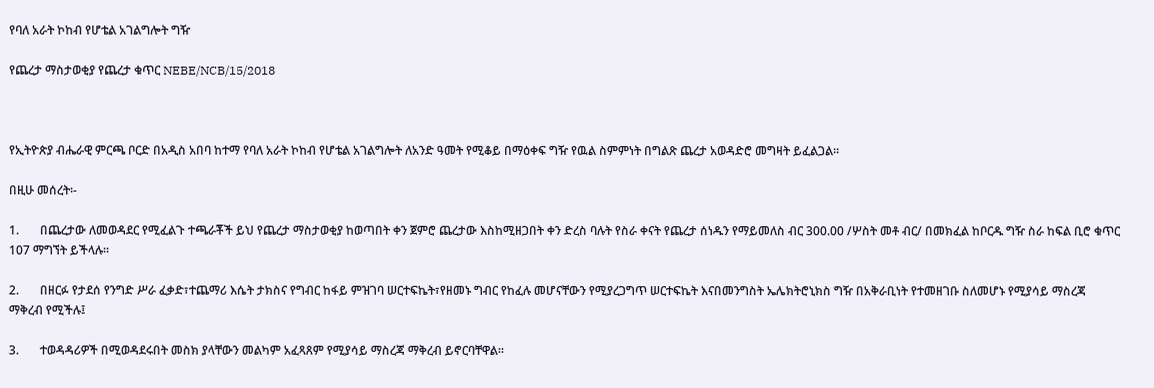የባለ አራት ኮከብ የሆቴል አገልግሎት ግዥ

የጨረታ ማስታወቂያ የጨረታ ቁጥር NEBE/NCB/15/2018



የኢትዮጵያ ብሔራዊ ምርጫ ቦርድ በአዲስ አበባ ከተማ የባለ አራት ኮከብ የሆቴል አገልግሎት ለአንድ ዓመት የሚቆይ በማዕቀፍ ግዥ የዉል ስምምነት በግልጽ ጨረታ አወዳድሮ መግዛት ይፈልጋል።

በዚሁ መሰረት፡-

1.       በጨረታው ለመወዳደር የሚፈልጉ ተጫራቾች ይህ የጨረታ ማስታወቂያ ከወጣበት ቀን ጀምሮ ጨረታው እስከሚዘጋበት ቀን ድረስ ባሉት የስራ ቀናት የጨረታ ሰነዱን የማይመለስ ብር 300.00 /ሦስት መቶ ብር/ በመክፈል ከቦርዱ ግዥ ስራ ከፍል ቢሮ ቁጥር 107 ማግኘት ይችላሉ።

2.       በዘርፉ የታደሰ የንግድ ሥራ ፈቃድ፣ተጨማሪ እሴት ታክስና የግብር ከፋይ ምዝገባ ሠርተፍኬት፣የዘመኑ ግብር የከፈሉ መሆናቸውን የሚያረጋግጥ ሠርተፍኬት እናበመንግስት ኤሌክትሮኒክስ ግዥ በአቅራቢነት የተመዘገቡ ስለመሆኑ የሚያሳይ ማስረጃ ማቅረብ የሚችሉ፤

3.       ተወዳዳሪዎች በሚወዳደሩበት መስክ ያላቸውን መልካም አፈጻጸም የሚያሳይ ማስረጃ ማቅረብ ይኖርባቸዋል።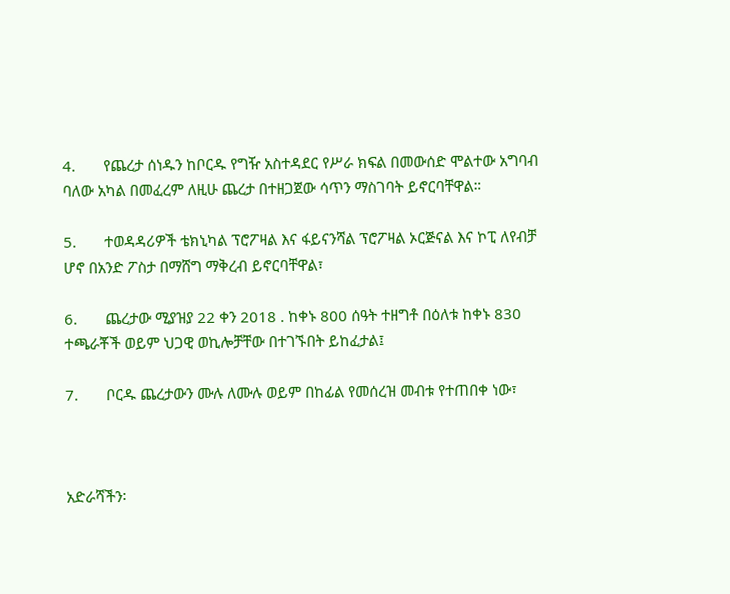4.       የጨረታ ሰነዱን ከቦርዱ የግዥ አስተዳደር የሥራ ክፍል በመውሰድ ሞልተው አግባብ ባለው አካል በመፈረም ለዚሁ ጨረታ በተዘጋጀው ሳጥን ማስገባት ይኖርባቸዋል።

5.       ተወዳዳሪዎች ቴክኒካል ፕሮፖዛል እና ፋይናንሻል ፕሮፖዛል ኦርጅናል እና ኮፒ ለየብቻ ሆኖ በአንድ ፖስታ በማሸግ ማቅረብ ይኖርባቸዋል፣

6.       ጨረታው ሚያዝያ 22 ቀን 2018 . ከቀኑ 800 ሰዓት ተዘግቶ በዕለቱ ከቀኑ 830 ተጫራቾች ወይም ህጋዊ ወኪሎቻቸው በተገኙበት ይከፈታል፤

7.       ቦርዱ ጨረታውን ሙሉ ለሙሉ ወይም በከፊል የመሰረዝ መብቱ የተጠበቀ ነው፣



አድራሻችን፡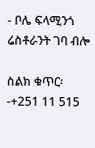- ቦሌ ፍላሚንጎ ሬስቶራንት ገባ ብሎ

ስልክ ቁጥር፡-+251 11 515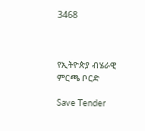3468



የኢትዮጵያ ብሄራዊ ምርጫ ቦርድ

Save Tender